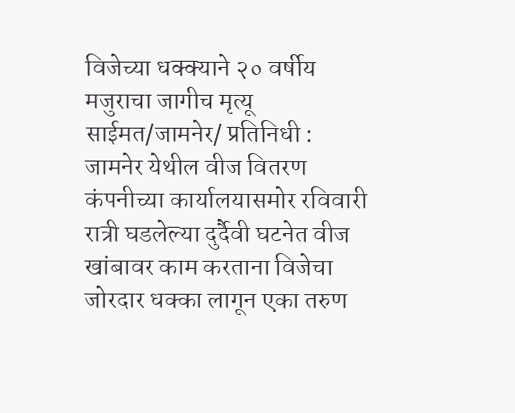विजेच्या धक्क्याने २० वर्षीय मजुराचा जागीच मृत्यू
साईमत/जामनेर/ प्रतिनिधी :
जामनेर येथील वीज वितरण कंपनीच्या कार्यालयासमोर रविवारी रात्री घडलेल्या दुर्दैवी घटनेत वीज खांबावर काम करताना विजेचा जोरदार धक्का लागून एका तरुण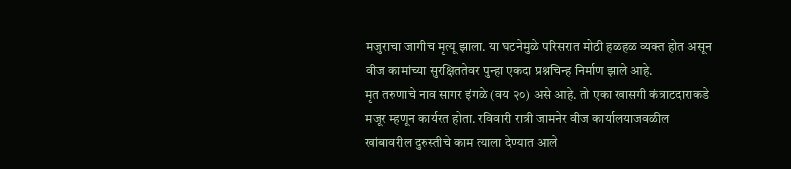मजुराचा जागीच मृत्यू झाला. या घटनेमुळे परिसरात मोठी हळहळ व्यक्त होत असून वीज कामांच्या सुरक्षिततेवर पुन्हा एकदा प्रश्नचिन्ह निर्माण झाले आहे.
मृत तरुणाचे नाव सागर इंगळे (वय २०) असे आहे. तो एका खासगी कंत्राटदाराकडे मजूर म्हणून कार्यरत होता. रविवारी रात्री जामनेर वीज कार्यालयाजवळील खांबावरील दुरुस्तीचे काम त्याला देण्यात आले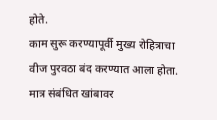होते.
काम सुरू करण्यापूर्वी मुख्य रोहित्राचा वीज पुरवठा बंद करण्यात आला होता. मात्र संबंधित खांबावर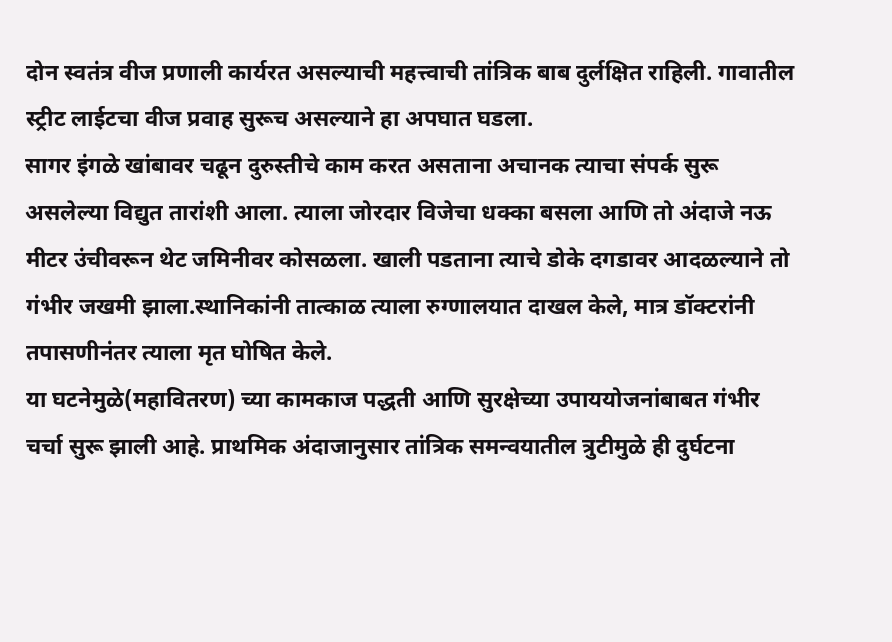दोन स्वतंत्र वीज प्रणाली कार्यरत असल्याची महत्त्वाची तांत्रिक बाब दुर्लक्षित राहिली. गावातील स्ट्रीट लाईटचा वीज प्रवाह सुरूच असल्याने हा अपघात घडला.
सागर इंगळे खांबावर चढून दुरुस्तीचे काम करत असताना अचानक त्याचा संपर्क सुरू असलेल्या विद्युत तारांशी आला. त्याला जोरदार विजेचा धक्का बसला आणि तो अंदाजे नऊ मीटर उंचीवरून थेट जमिनीवर कोसळला. खाली पडताना त्याचे डोके दगडावर आदळल्याने तो गंभीर जखमी झाला.स्थानिकांनी तात्काळ त्याला रुग्णालयात दाखल केले, मात्र डॉक्टरांनी तपासणीनंतर त्याला मृत घोषित केले.
या घटनेमुळे(महावितरण) च्या कामकाज पद्धती आणि सुरक्षेच्या उपाययोजनांबाबत गंभीर चर्चा सुरू झाली आहे. प्राथमिक अंदाजानुसार तांत्रिक समन्वयातील त्रुटीमुळे ही दुर्घटना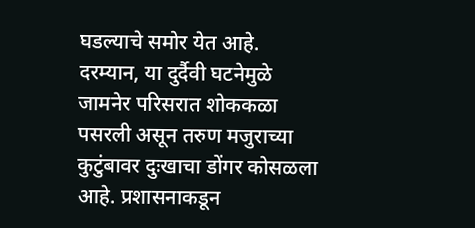घडल्याचे समोर येत आहे.
दरम्यान, या दुर्दैवी घटनेमुळे जामनेर परिसरात शोककळा पसरली असून तरुण मजुराच्या कुटुंबावर दुःखाचा डोंगर कोसळला आहे. प्रशासनाकडून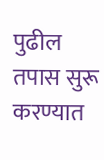पुढील तपास सुरू करण्यात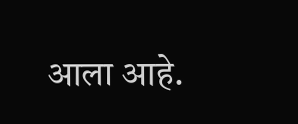आला आहे.